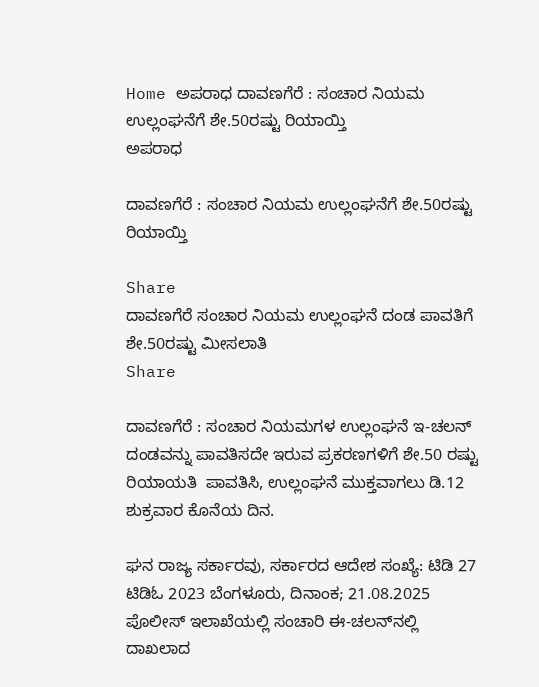Home ಅಪರಾಧ ದಾವಣಗೆರೆ : ಸಂಚಾರ ನಿಯಮ ಉಲ್ಲಂಘನೆಗೆ ಶೇ.50ರಷ್ಟು ರಿಯಾಯ್ತಿ
ಅಪರಾಧ

ದಾವಣಗೆರೆ : ಸಂಚಾರ ನಿಯಮ ಉಲ್ಲಂಘನೆಗೆ ಶೇ.50ರಷ್ಟು ರಿಯಾಯ್ತಿ

Share
ದಾವಣಗೆರೆ ಸಂಚಾರ ನಿಯಮ ಉಲ್ಲಂಘನೆ ದಂಡ ಪಾವತಿಗೆ ಶೇ.50ರಷ್ಟು ಮೀಸಲಾತಿ
Share

ದಾವಣಗೆರೆ : ಸಂಚಾರ ನಿಯಮಗಳ ಉಲ್ಲಂಘನೆ ಇ-ಚಲನ್ ದಂಡವನ್ನು ಪಾವತಿಸದೇ ಇರುವ ಪ್ರಕರಣಗಳಿಗೆ ಶೇ.50 ರಷ್ಟು ರಿಯಾಯತಿ  ಪಾವತಿಸಿ, ಉಲ್ಲಂಘನೆ ಮುಕ್ತವಾಗಲು ಡಿ.12 ಶುಕ್ರವಾರ ಕೊನೆಯ ದಿನ.

ಘನ ರಾಜ್ಯ ಸರ್ಕಾರವು, ಸರ್ಕಾರದ ಆದೇಶ ಸಂಖ್ಯೆ: ಟಿಡಿ 27 ಟಿಡಿಓ 2023 ಬೆಂಗಳೂರು, ದಿನಾಂಕ; 21.08.2025 ಪೊಲೀಸ್ ಇಲಾಖೆಯಲ್ಲಿ ಸಂಚಾರಿ ಈ-ಚಲನ್‌ನಲ್ಲಿ ದಾಖಲಾದ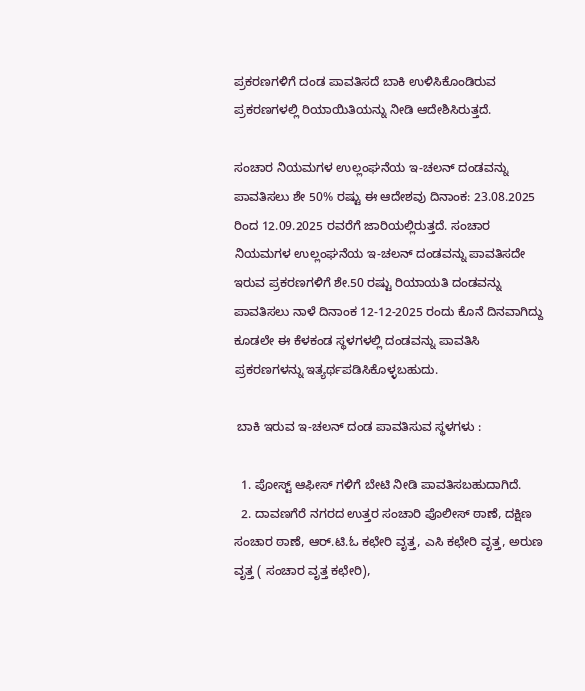ಪ್ರಕರಣಗಳಿಗೆ ದಂಡ ಪಾವತಿಸದೆ ಬಾಕಿ ಉಳಿಸಿಕೊಂಡಿರುವ ಪ್ರಕರಣಗಳಲ್ಲಿ ರಿಯಾಯಿತಿಯನ್ನು ನೀಡಿ ಆದೇಶಿಸಿರುತ್ತದೆ.

ಸಂಚಾರ ನಿಯಮಗಳ ಉಲ್ಲಂಘನೆಯ ಇ-ಚಲನ್ ದಂಡವನ್ನು ಪಾವತಿಸಲು ಶೇ 50% ರಷ್ಟು ಈ ಆದೇಶವು ದಿನಾಂಕ: 23.08.2025 ರಿಂದ 12.09.2025 ರವರೆಗೆ ಜಾರಿಯಲ್ಲಿರುತ್ತದೆ. ಸಂಚಾರ ನಿಯಮಗಳ ಉಲ್ಲಂಘನೆಯ ಇ-ಚಲನ್ ದಂಡವನ್ನು ಪಾವತಿಸದೇ ಇರುವ ಪ್ರಕರಣಗಳಿಗೆ ಶೇ.50 ರಷ್ಟು ರಿಯಾಯತಿ ದಂಡವನ್ನು ಪಾವತಿಸಲು ನಾಳೆ ದಿನಾಂಕ 12-12-2025 ರಂದು ಕೊನೆ ದಿನವಾಗಿದ್ದು ಕೂಡಲೇ ಈ ಕೆಳಕಂಡ ಸ್ಥಳಗಳಲ್ಲಿ ದಂಡವನ್ನು ಪಾವತಿಸಿ ಪ್ರಕರಣಗಳನ್ನು ಇತ್ಯರ್ಥಪಡಿಸಿಕೊಳ್ಳಬಹುದು.

 ಬಾಕಿ ಇರುವ ಇ-ಚಲನ್ ದಂಡ ಪಾವತಿಸುವ ಸ್ಥಳಗಳು :

  1. ಪೋಸ್ಟ್ ಆಫೀಸ್ ಗಳಿಗೆ ಬೇಟಿ ನೀಡಿ ಪಾವತಿಸಬಹುದಾಗಿದೆ.
  2. ದಾವಣಗೆರೆ ನಗರದ ಉತ್ತರ ಸಂಚಾರಿ ಪೊಲೀಸ್ ಠಾಣೆ, ದಕ್ಷಿಣ ಸಂಚಾರ ಠಾಣೆ, ಆರ್.ಟಿ.ಓ ಕಛೇರಿ ವೃತ್ತ, ಎಸಿ ಕಛೇರಿ ವೃತ್ತ, ಅರುಣ ವೃತ್ತ ( ಸಂಚಾರ ವೃತ್ತ ಕಛೇರಿ),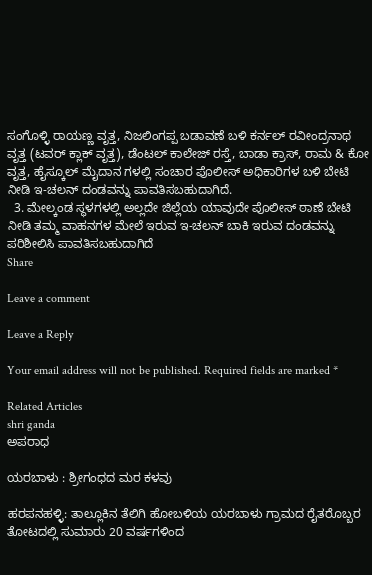ಸಂಗೊಳ್ಳಿ ರಾಯಣ್ಣ ವೃತ್ತ, ನಿಜಲಿಂಗಪ್ಪ ಬಡಾವಣೆ ಬಳಿ ಕರ್ನಲ್ ರವೀಂದ್ರನಾಥ ವೃತ್ತ (ಟವರ್ ಕ್ಲಾಕ್ ವೃತ್ತ), ಡೆಂಟಲ್ ಕಾಲೇಜ್ ರಸ್ತೆ, ಬಾಡಾ ಕ್ರಾಸ್, ರಾಮ & ಕೋ ವೃತ್ತ, ಹೈಸ್ಕೂಲ್ ಮೈದಾನ ಗಳಲ್ಲಿ ಸಂಚಾರ ಪೊಲೀಸ್ ಅಧಿಕಾರಿಗಳ ಬಳಿ ಬೇಟಿ ನೀಡಿ ಇ-ಚಲನ್ ದಂಡವನ್ನು ಪಾವತಿಸಬಹುದಾಗಿದೆ.
  3. ಮೇಲ್ಕಂಡ ಸ್ಥಳಗಳಲ್ಲಿ ಅಲ್ಲದೇ ಜಿಲ್ಲೆಯ ಯಾವುದೇ ಪೊಲೀಸ್ ಠಾಣೆ ಬೇಟಿ ನೀಡಿ ತಮ್ಮ ವಾಹನಗಳ ಮೇಲೆ ಇರುವ ಇ-ಚಲನ್ ಬಾಕಿ ಇರುವ ದಂಡವನ್ನು ಪರಿಶೀಲಿಸಿ ಪಾವತಿಸಬಹುದಾಗಿದೆ
Share

Leave a comment

Leave a Reply

Your email address will not be published. Required fields are marked *

Related Articles
shri ganda
ಅಪರಾಧ

ಯರಬಾಳು : ಶ್ರೀಗಂಧದ ಮರ ಕಳವು

ಹರಪನಹಳ್ಳಿ: ತಾಲ್ಲೂಕಿನ ತೆಲಿಗಿ ಹೋಬಳಿಯ ಯರಬಾಳು ಗ್ರಾಮದ ರೈತರೊಬ್ಬರ ತೋಟದಲ್ಲಿ ಸುಮಾರು 20 ವರ್ಷಗಳಿಂದ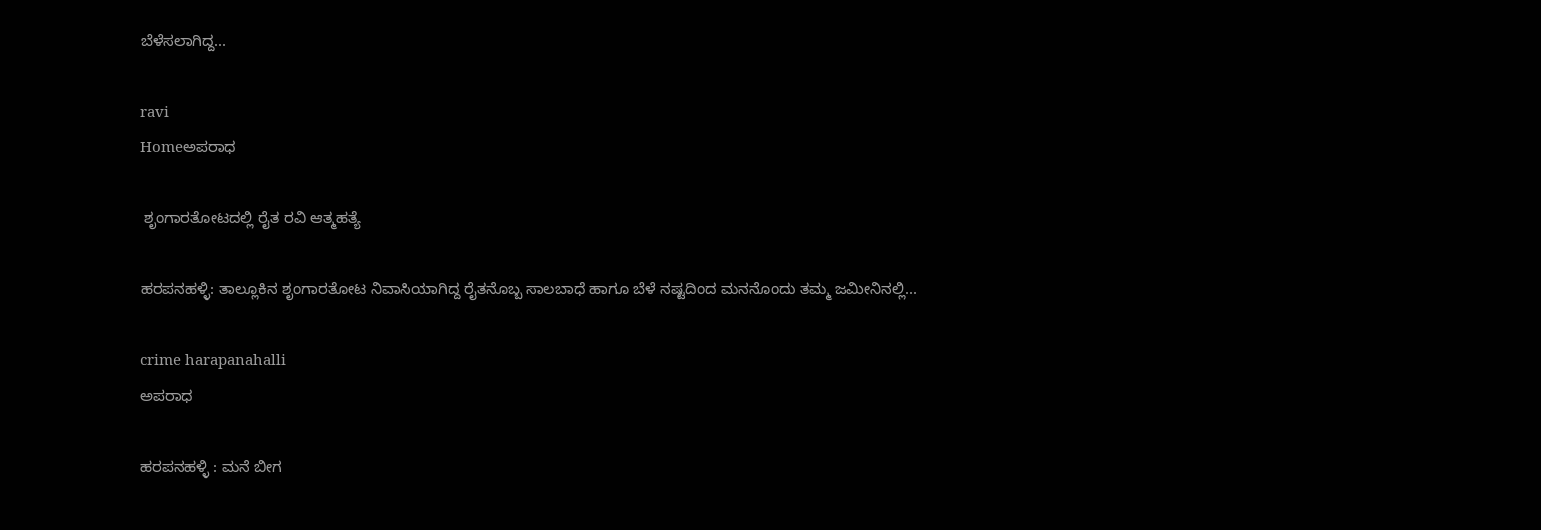ಬೆಳೆಸಲಾಗಿದ್ದ...

ravi
Homeಅಪರಾಧ

 ಶೃಂಗಾರತೋಟದಲ್ಲಿ ರೈತ ರವಿ ಆತ್ಮಹತ್ಯೆ

ಹರಪನಹಳ್ಳಿ: ತಾಲ್ಲೂಕಿನ ಶೃಂಗಾರತೋಟ ನಿವಾಸಿಯಾಗಿದ್ದ ರೈತನೊಬ್ಬ ಸಾಲಬಾಧೆ ಹಾಗೂ ಬೆಳೆ ನಷ್ಟದಿಂದ ಮನನೊಂದು ತಮ್ಮ ಜಮೀನಿನಲ್ಲಿ...

crime harapanahalli
ಅಪರಾಧ

ಹರಪನಹಳ್ಳಿ : ಮನೆ ಬೀಗ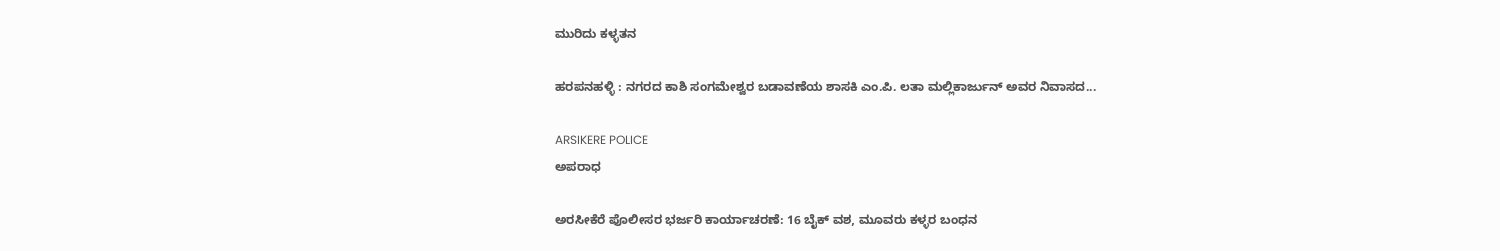ಮುರಿದು ಕಳ್ಳತನ

ಹರಪನಹಳ್ಳಿ : ನಗರದ ಕಾಶಿ ಸಂಗಮೇಶ್ವರ ಬಡಾವಣೆಯ ಶಾಸಕಿ ಎಂ.ಪಿ. ಲತಾ ಮಲ್ಲಿಕಾರ್ಜುನ್ ಅವರ ನಿವಾಸದ...

ARSIKERE POLICE
ಅಪರಾಧ

ಅರಸೀಕೆರೆ ಪೊಲೀಸರ ಭರ್ಜರಿ ಕಾರ್ಯಾಚರಣೆ: 16 ಬೈಕ್ ವಶ, ಮೂವರು ಕಳ್ಳರ ಬಂಧನ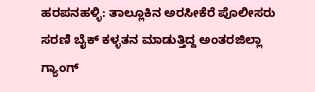ಹರಪನಹಳ್ಳಿ: ತಾಲ್ಲೂಕಿನ ಅರಸೀಕೆರೆ ಪೊಲೀಸರು ಸರಣಿ ಬೈಕ್ ಕಳ್ಳತನ ಮಾಡುತ್ತಿದ್ದ ಅಂತರಜಿಲ್ಲಾ ಗ್ಯಾಂಗ್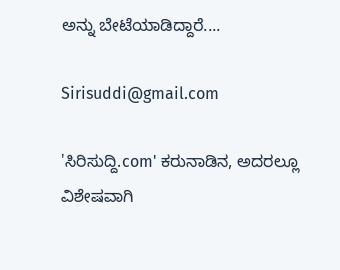ಅನ್ನು ಬೇಟೆಯಾಡಿದ್ದಾರೆ....

Sirisuddi@gmail.com

'ಸಿರಿಸುದ್ದಿ.com' ಕರುನಾಡಿನ, ಅದರಲ್ಲೂ ವಿಶೇಷವಾಗಿ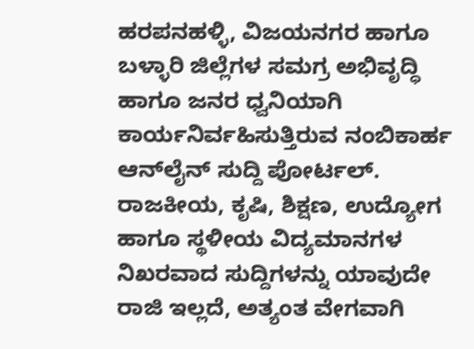ಹರಪನಹಳ್ಳಿ, ವಿಜಯನಗರ ಹಾಗೂ ಬಳ್ಳಾರಿ ಜಿಲ್ಲೆಗಳ ಸಮಗ್ರ ಅಭಿವೃದ್ಧಿ ಹಾಗೂ ಜನರ ಧ್ವನಿಯಾಗಿ ಕಾರ್ಯನಿರ್ವಹಿಸುತ್ತಿರುವ ನಂಬಿಕಾರ್ಹ ಆನ್‌ಲೈನ್ ಸುದ್ದಿ ಪೋರ್ಟಲ್. ರಾಜಕೀಯ, ಕೃಷಿ, ಶಿಕ್ಷಣ, ಉದ್ಯೋಗ ಹಾಗೂ ಸ್ಥಳೀಯ ವಿದ್ಯಮಾನಗಳ ನಿಖರವಾದ ಸುದ್ದಿಗಳನ್ನು ಯಾವುದೇ ರಾಜಿ ಇಲ್ಲದೆ, ಅತ್ಯಂತ ವೇಗವಾಗಿ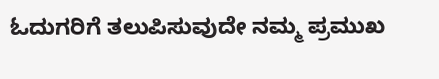ಓದುಗರಿಗೆ ತಲುಪಿಸುವುದೇ ನಮ್ಮ ಪ್ರಮುಖ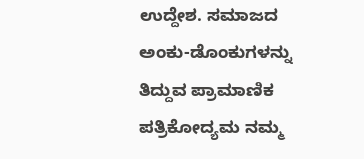ಉದ್ದೇಶ. ಸಮಾಜದ ಅಂಕು-ಡೊಂಕುಗಳನ್ನು ತಿದ್ದುವ ಪ್ರಾಮಾಣಿಕ ಪತ್ರಿಕೋದ್ಯಮ ನಮ್ಮ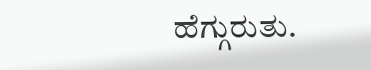ಹೆಗ್ಗುರುತು.